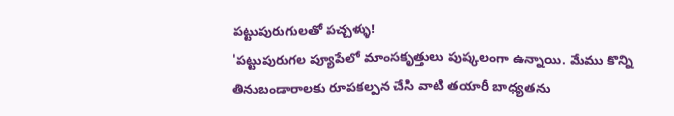పట్టుపురుగులతో పచ్చళ్ళు!
'పట్టుపురుగల ప్యూపేలో మాంసకృత్తులు పుష్కలంగా ఉన్నాయి. మేము కొన్ని తినుబండారాలకు రూపకల్పన చేసి వాటి తయారీ బాధ్యతను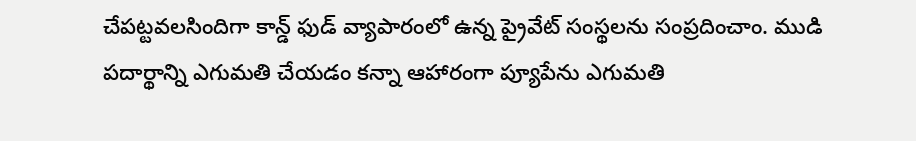చేపట్టవలసిందిగా కాన్డ్ ఫుడ్ వ్యాపారంలో ఉన్న ప్రైవేట్ సంస్థలను సంప్రదించాం. ముడి పదార్థాన్ని ఎగుమతి చేయడం కన్నా ఆహారంగా ప్యూపేను ఎగుమతి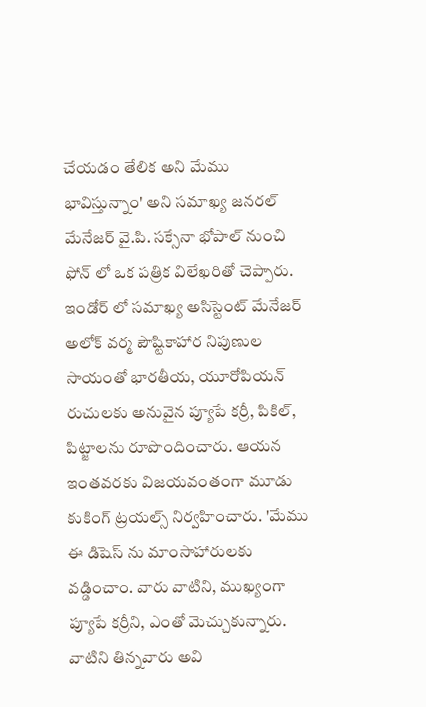చేయడం తేలిక అని మేము భావిస్తున్నాం' అని సమాఖ్య జనరల్ మేనేజర్ వై.పి. సక్సేనా భోపాల్ నుంచి ఫోన్ లో ఒక పత్రిక విలేఖరితో చెప్పారు.
ఇండోర్ లో సమాఖ్య అసిస్టెంట్ మేనేజర్ అలోక్ వర్మ పౌష్టికాహార నిపుణుల సాయంతో భారతీయ, యూరోపియన్ రుచులకు అనువైన ప్యూపే కర్రీ, పికిల్, పిట్జాలను రూపొందించారు. ఆయన ఇంతవరకు విజయవంతంగా మూడు కుకింగ్ ట్రయల్స్ నిర్వహించారు. 'మేము ఈ డిషెస్ ను మాంసాహారులకు వడ్డించాం. వారు వాటిని, ముఖ్యంగా ప్యూపే కర్రీని, ఎంతో మెచ్చుకున్నారు. వాటిని తిన్నవారు అవి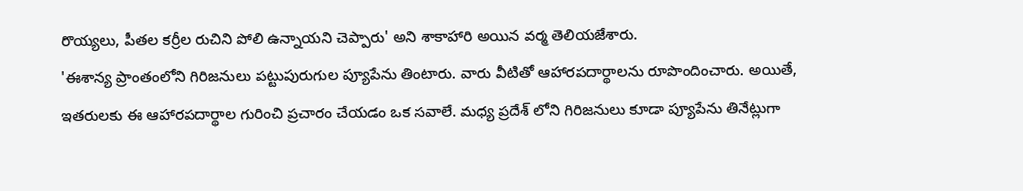రొయ్యలు, పీతల కర్రీల రుచిని పోలి ఉన్నాయని చెప్పారు' అని శాకాహారి అయిన వర్మ తెలియజేశారు.
'ఈశాన్య ప్రాంతంలోని గిరిజనులు పట్టుపురుగుల ప్యూపేను తింటారు. వారు వీటితో ఆహారపదార్థాలను రూపొందించారు. అయితే, ఇతరులకు ఈ ఆహారపదార్థాల గురించి ప్రచారం చేయడం ఒక సవాలే. మధ్య ప్రదేశ్ లోని గిరిజనులు కూడా ప్యూపేను తినేట్లుగా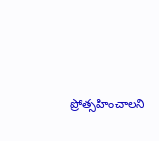ప్రోత్సహించాలని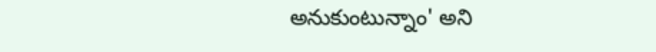అనుకుంటున్నాం' అని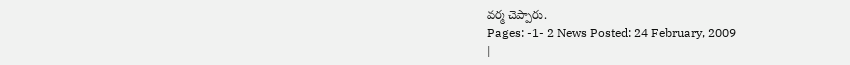వర్మ చెప్పారు.
Pages: -1- 2 News Posted: 24 February, 2009
|